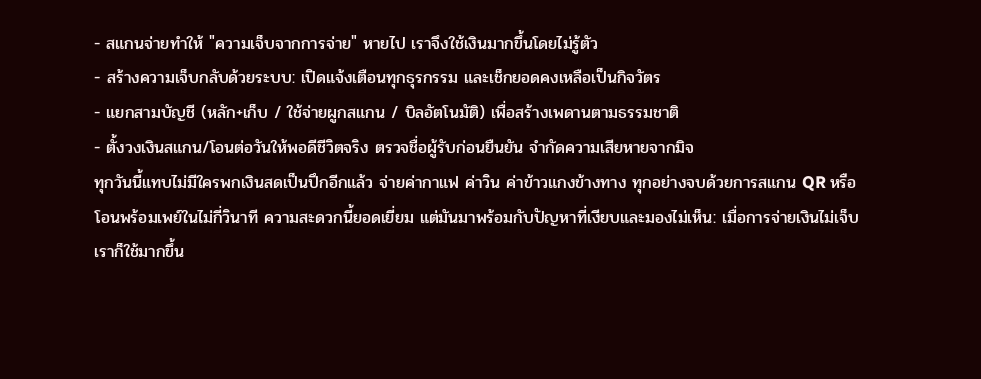- สแกนจ่ายทำให้ "ความเจ็บจากการจ่าย" หายไป เราจึงใช้เงินมากขึ้นโดยไม่รู้ตัว
- สร้างความเจ็บกลับด้วยระบบ: เปิดแจ้งเตือนทุกธุรกรรม และเช็กยอดคงเหลือเป็นกิจวัตร
- แยกสามบัญชี (หลัก+เก็บ / ใช้จ่ายผูกสแกน / บิลอัตโนมัติ) เพื่อสร้างเพดานตามธรรมชาติ
- ตั้งวงเงินสแกน/โอนต่อวันให้พอดีชีวิตจริง ตรวจชื่อผู้รับก่อนยืนยัน จำกัดความเสียหายจากมิจ
ทุกวันนี้แทบไม่มีใครพกเงินสดเป็นปึกอีกแล้ว จ่ายค่ากาแฟ ค่าวิน ค่าข้าวแกงข้างทาง ทุกอย่างจบด้วยการสแกน QR หรือโอนพร้อมเพย์ในไม่กี่วินาที ความสะดวกนี้ยอดเยี่ยม แต่มันมาพร้อมกับปัญหาที่เงียบและมองไม่เห็น: เมื่อการจ่ายเงินไม่เจ็บ เราก็ใช้มากขึ้น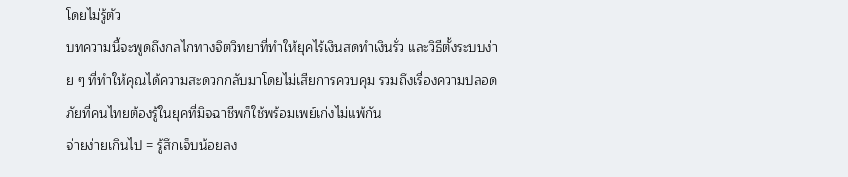โดยไม่รู้ตัว
บทความนี้จะพูดถึงกลไกทางจิตวิทยาที่ทำให้ยุคไร้เงินสดทำเงินรั่ว และวิธีตั้งระบบง่าย ๆ ที่ทำให้คุณได้ความสะดวกกลับมาโดยไม่เสียการควบคุม รวมถึงเรื่องความปลอดภัยที่คนไทยต้องรู้ในยุคที่มิจฉาชีพก็ใช้พร้อมเพย์เก่งไม่แพ้กัน
จ่ายง่ายเกินไป = รู้สึกเจ็บน้อยลง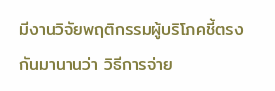มีงานวิจัยพฤติกรรมผู้บริโภคชี้ตรงกันมานานว่า วิธีการจ่าย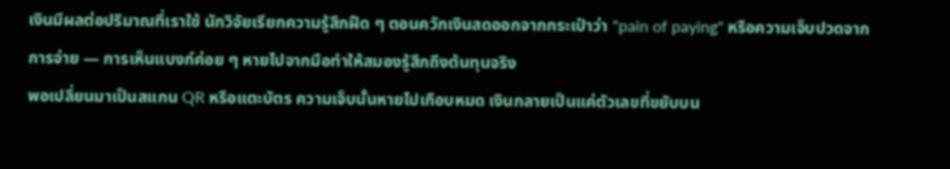เงินมีผลต่อปริมาณที่เราใช้ นักวิจัยเรียกความรู้สึกฝืด ๆ ตอนควักเงินสดออกจากกระเป๋าว่า "pain of paying" หรือความเจ็บปวดจากการจ่าย — การเห็นแบงก์ค่อย ๆ หายไปจากมือทำให้สมองรู้สึกถึงต้นทุนจริง
พอเปลี่ยนมาเป็นสแกน QR หรือแตะบัตร ความเจ็บนั้นหายไปเกือบหมด เงินกลายเป็นแค่ตัวเลขที่ขยับบน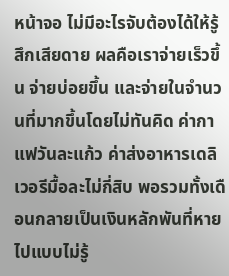หน้าจอ ไม่มีอะไรจับต้องได้ให้รู้สึกเสียดาย ผลคือเราจ่ายเร็วขึ้น จ่ายบ่อยขึ้น และจ่ายในจำนวนที่มากขึ้นโดยไม่ทันคิด ค่ากาแฟวันละแก้ว ค่าส่งอาหารเดลิเวอรีมื้อละไม่กี่สิบ พอรวมทั้งเดือนกลายเป็นเงินหลักพันที่หายไปแบบไม่รู้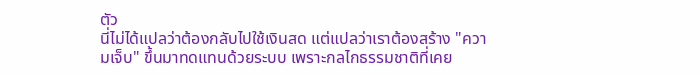ตัว
นี่ไม่ได้แปลว่าต้องกลับไปใช้เงินสด แต่แปลว่าเราต้องสร้าง "ความเจ็บ" ขึ้นมาทดแทนด้วยระบบ เพราะกลไกธรรมชาติที่เคย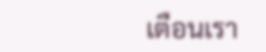เตือนเรา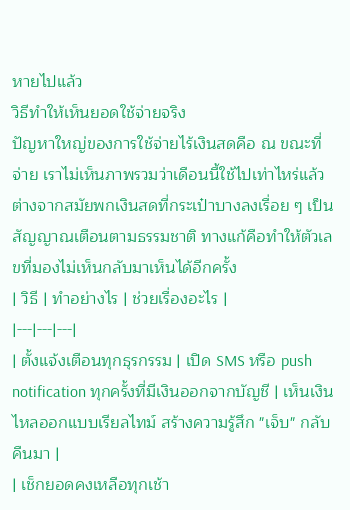หายไปแล้ว
วิธีทำให้เห็นยอดใช้จ่ายจริง
ปัญหาใหญ่ของการใช้จ่ายไร้เงินสดคือ ณ ขณะที่จ่าย เราไม่เห็นภาพรวมว่าเดือนนี้ใช้ไปเท่าไหร่แล้ว ต่างจากสมัยพกเงินสดที่กระเป๋าบางลงเรื่อย ๆ เป็นสัญญาณเตือนตามธรรมชาติ ทางแก้คือทำให้ตัวเลขที่มองไม่เห็นกลับมาเห็นได้อีกครั้ง
| วิธี | ทำอย่างไร | ช่วยเรื่องอะไร |
|---|---|---|
| ตั้งแจ้งเตือนทุกธุรกรรม | เปิด SMS หรือ push notification ทุกครั้งที่มีเงินออกจากบัญชี | เห็นเงินไหลออกแบบเรียลไทม์ สร้างความรู้สึก "เจ็บ" กลับคืนมา |
| เช็กยอดคงเหลือทุกเช้า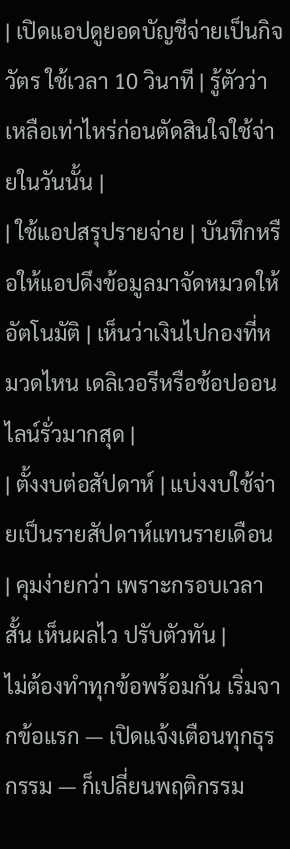| เปิดแอปดูยอดบัญชีจ่ายเป็นกิจวัตร ใช้เวลา 10 วินาที | รู้ตัวว่าเหลือเท่าไหร่ก่อนตัดสินใจใช้จ่ายในวันนั้น |
| ใช้แอปสรุปรายจ่าย | บันทึกหรือให้แอปดึงข้อมูลมาจัดหมวดให้อัตโนมัติ | เห็นว่าเงินไปกองที่หมวดไหน เดลิเวอรีหรือช้อปออนไลน์รั่วมากสุด |
| ตั้งงบต่อสัปดาห์ | แบ่งงบใช้จ่ายเป็นรายสัปดาห์แทนรายเดือน | คุมง่ายกว่า เพราะกรอบเวลาสั้น เห็นผลไว ปรับตัวทัน |
ไม่ต้องทำทุกข้อพร้อมกัน เริ่มจากข้อแรก — เปิดแจ้งเตือนทุกธุรกรรม — ก็เปลี่ยนพฤติกรรม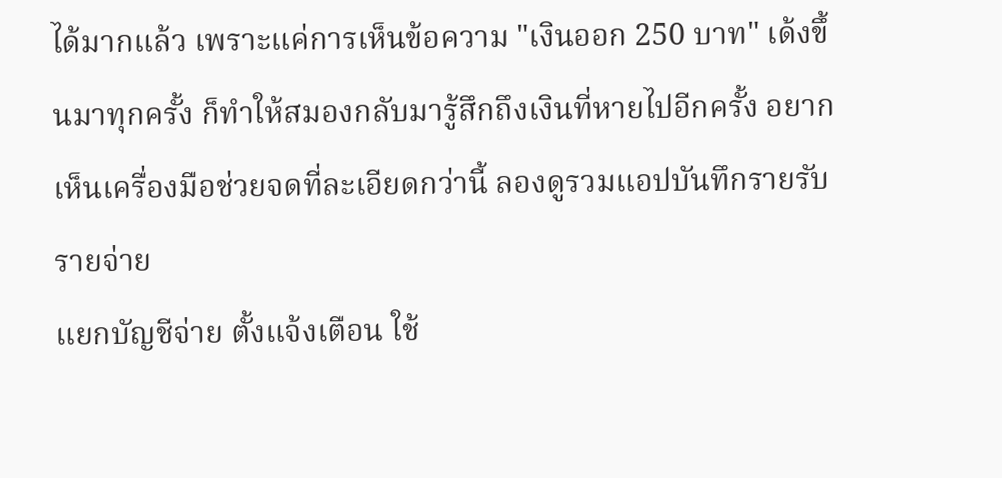ได้มากแล้ว เพราะแค่การเห็นข้อความ "เงินออก 250 บาท" เด้งขึ้นมาทุกครั้ง ก็ทำให้สมองกลับมารู้สึกถึงเงินที่หายไปอีกครั้ง อยากเห็นเครื่องมือช่วยจดที่ละเอียดกว่านี้ ลองดูรวมแอปบันทึกรายรับรายจ่าย
แยกบัญชีจ่าย ตั้งแจ้งเตือน ใช้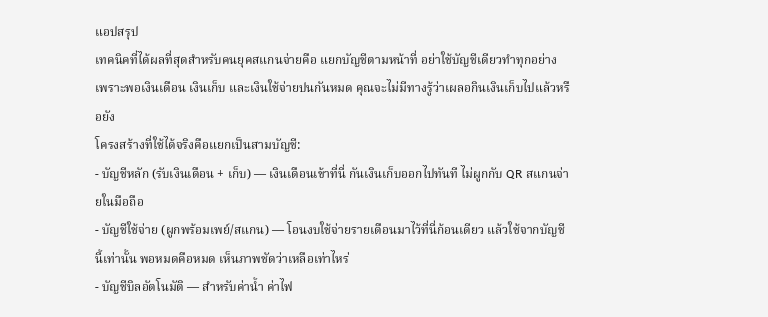แอปสรุป
เทคนิคที่ได้ผลที่สุดสำหรับคนยุคสแกนจ่ายคือ แยกบัญชีตามหน้าที่ อย่าใช้บัญชีเดียวทำทุกอย่าง เพราะพอเงินเดือน เงินเก็บ และเงินใช้จ่ายปนกันหมด คุณจะไม่มีทางรู้ว่าเผลอกินเงินเก็บไปแล้วหรือยัง
โครงสร้างที่ใช้ได้จริงคือแยกเป็นสามบัญชี:
- บัญชีหลัก (รับเงินเดือน + เก็บ) — เงินเดือนเข้าที่นี่ กันเงินเก็บออกไปทันที ไม่ผูกกับ QR สแกนจ่ายในมือถือ
- บัญชีใช้จ่าย (ผูกพร้อมเพย์/สแกน) — โอนงบใช้จ่ายรายเดือนมาไว้ที่นี่ก้อนเดียว แล้วใช้จากบัญชีนี้เท่านั้น พอหมดคือหมด เห็นภาพชัดว่าเหลือเท่าไหร่
- บัญชีบิลอัตโนมัติ — สำหรับค่าน้ำ ค่าไฟ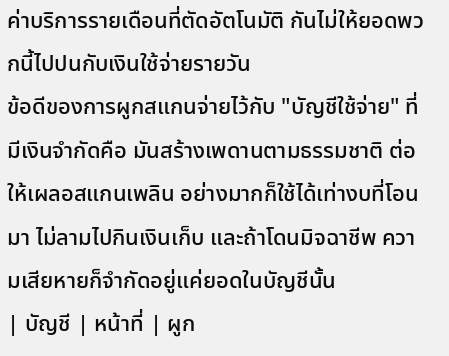ค่าบริการรายเดือนที่ตัดอัตโนมัติ กันไม่ให้ยอดพวกนี้ไปปนกับเงินใช้จ่ายรายวัน
ข้อดีของการผูกสแกนจ่ายไว้กับ "บัญชีใช้จ่าย" ที่มีเงินจำกัดคือ มันสร้างเพดานตามธรรมชาติ ต่อให้เผลอสแกนเพลิน อย่างมากก็ใช้ได้เท่างบที่โอนมา ไม่ลามไปกินเงินเก็บ และถ้าโดนมิจฉาชีพ ความเสียหายก็จำกัดอยู่แค่ยอดในบัญชีนั้น
| บัญชี | หน้าที่ | ผูก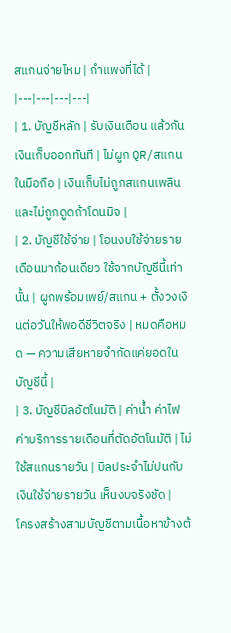สแกนจ่ายไหม | กำแพงที่ได้ |
|---|---|---|---|
| 1. บัญชีหลัก | รับเงินเดือน แล้วกันเงินเก็บออกทันที | ไม่ผูก QR/สแกนในมือถือ | เงินเก็บไม่ถูกสแกนเพลินและไม่ถูกดูดถ้าโดนมิจ |
| 2. บัญชีใช้จ่าย | โอนงบใช้จ่ายรายเดือนมาก้อนเดียว ใช้จากบัญชีนี้เท่านั้น | ผูกพร้อมเพย์/สแกน + ตั้งวงเงินต่อวันให้พอดีชีวิตจริง | หมดคือหมด — ความเสียหายจำกัดแค่ยอดในบัญชีนี้ |
| 3. บัญชีบิลอัตโนมัติ | ค่าน้ำ ค่าไฟ ค่าบริการรายเดือนที่ตัดอัตโนมัติ | ไม่ใช้สแกนรายวัน | บิลประจำไม่ปนกับเงินใช้จ่ายรายวัน เห็นงบจริงชัด |
โครงสร้างสามบัญชีตามเนื้อหาข้างต้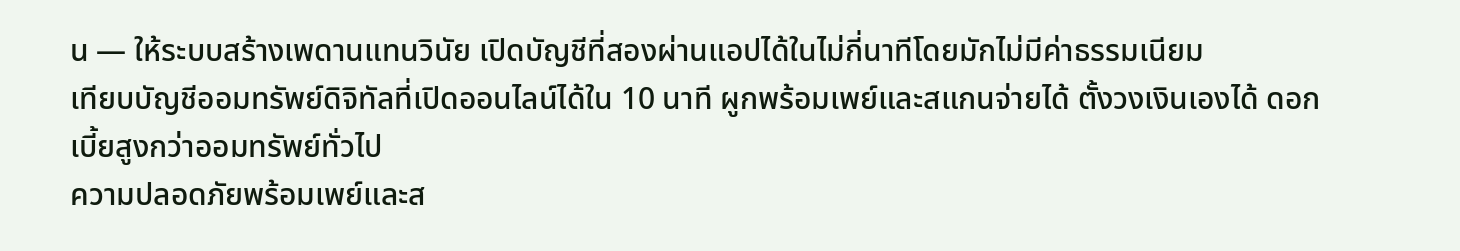น — ให้ระบบสร้างเพดานแทนวินัย เปิดบัญชีที่สองผ่านแอปได้ในไม่กี่นาทีโดยมักไม่มีค่าธรรมเนียม
เทียบบัญชีออมทรัพย์ดิจิทัลที่เปิดออนไลน์ได้ใน 10 นาที ผูกพร้อมเพย์และสแกนจ่ายได้ ตั้งวงเงินเองได้ ดอกเบี้ยสูงกว่าออมทรัพย์ทั่วไป
ความปลอดภัยพร้อมเพย์และส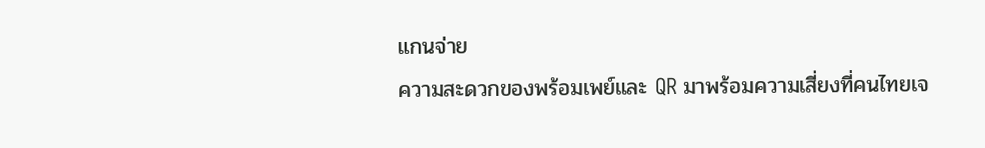แกนจ่าย
ความสะดวกของพร้อมเพย์และ QR มาพร้อมความเสี่ยงที่คนไทยเจ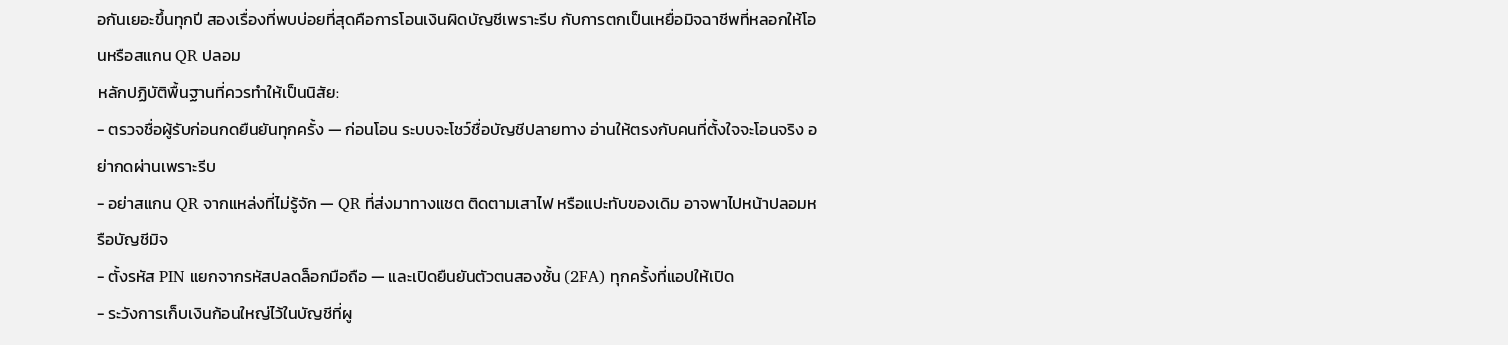อกันเยอะขึ้นทุกปี สองเรื่องที่พบบ่อยที่สุดคือการโอนเงินผิดบัญชีเพราะรีบ กับการตกเป็นเหยื่อมิจฉาชีพที่หลอกให้โอนหรือสแกน QR ปลอม
หลักปฏิบัติพื้นฐานที่ควรทำให้เป็นนิสัย:
- ตรวจชื่อผู้รับก่อนกดยืนยันทุกครั้ง — ก่อนโอน ระบบจะโชว์ชื่อบัญชีปลายทาง อ่านให้ตรงกับคนที่ตั้งใจจะโอนจริง อย่ากดผ่านเพราะรีบ
- อย่าสแกน QR จากแหล่งที่ไม่รู้จัก — QR ที่ส่งมาทางแชต ติดตามเสาไฟ หรือแปะทับของเดิม อาจพาไปหน้าปลอมหรือบัญชีมิจ
- ตั้งรหัส PIN แยกจากรหัสปลดล็อกมือถือ — และเปิดยืนยันตัวตนสองชั้น (2FA) ทุกครั้งที่แอปให้เปิด
- ระวังการเก็บเงินก้อนใหญ่ไว้ในบัญชีที่ผู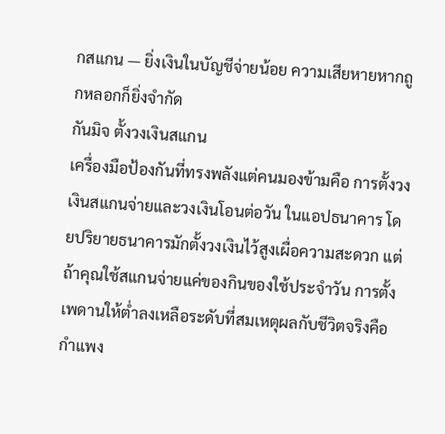กสแกน — ยิ่งเงินในบัญชีจ่ายน้อย ความเสียหายหากถูกหลอกก็ยิ่งจำกัด
กันมิจ ตั้งวงเงินสแกน
เครื่องมือป้องกันที่ทรงพลังแต่คนมองข้ามคือ การตั้งวงเงินสแกนจ่ายและวงเงินโอนต่อวัน ในแอปธนาคาร โดยปริยายธนาคารมักตั้งวงเงินไว้สูงเผื่อความสะดวก แต่ถ้าคุณใช้สแกนจ่ายแค่ของกินของใช้ประจำวัน การตั้งเพดานให้ต่ำลงเหลือระดับที่สมเหตุผลกับชีวิตจริงคือกำแพง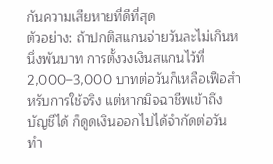กันความเสียหายที่ดีที่สุด
ตัวอย่าง: ถ้าปกติสแกนจ่ายวันละไม่เกินหนึ่งพันบาท การตั้งวงเงินสแกนไว้ที่ 2,000–3,000 บาทต่อวันก็เหลือเฟือสำหรับการใช้จริง แต่หากมิจฉาชีพเข้าถึงบัญชีได้ ก็ดูดเงินออกไปได้จำกัดต่อวัน ทำ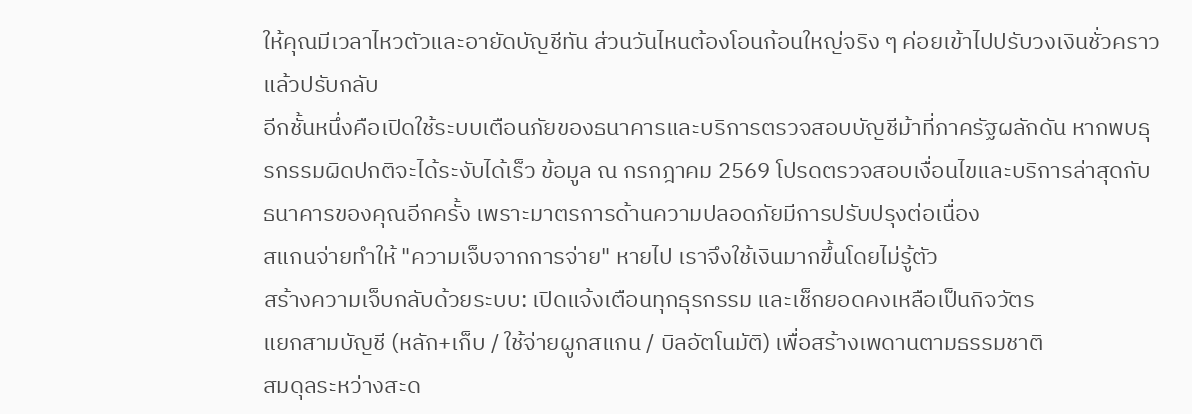ให้คุณมีเวลาไหวตัวและอายัดบัญชีทัน ส่วนวันไหนต้องโอนก้อนใหญ่จริง ๆ ค่อยเข้าไปปรับวงเงินชั่วคราวแล้วปรับกลับ
อีกชั้นหนึ่งคือเปิดใช้ระบบเตือนภัยของธนาคารและบริการตรวจสอบบัญชีม้าที่ภาครัฐผลักดัน หากพบธุรกรรมผิดปกติจะได้ระงับได้เร็ว ข้อมูล ณ กรกฎาคม 2569 โปรดตรวจสอบเงื่อนไขและบริการล่าสุดกับธนาคารของคุณอีกครั้ง เพราะมาตรการด้านความปลอดภัยมีการปรับปรุงต่อเนื่อง
สแกนจ่ายทำให้ "ความเจ็บจากการจ่าย" หายไป เราจึงใช้เงินมากขึ้นโดยไม่รู้ตัว
สร้างความเจ็บกลับด้วยระบบ: เปิดแจ้งเตือนทุกธุรกรรม และเช็กยอดคงเหลือเป็นกิจวัตร
แยกสามบัญชี (หลัก+เก็บ / ใช้จ่ายผูกสแกน / บิลอัตโนมัติ) เพื่อสร้างเพดานตามธรรมชาติ
สมดุลระหว่างสะด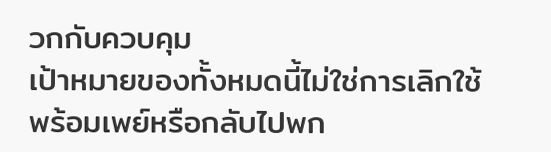วกกับควบคุม
เป้าหมายของทั้งหมดนี้ไม่ใช่การเลิกใช้พร้อมเพย์หรือกลับไปพก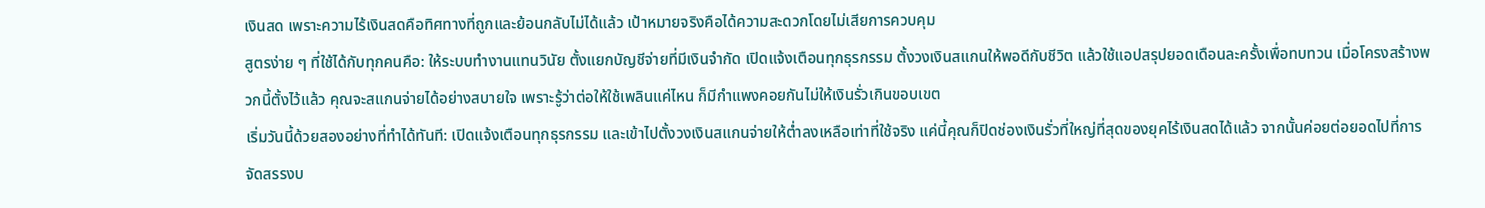เงินสด เพราะความไร้เงินสดคือทิศทางที่ถูกและย้อนกลับไม่ได้แล้ว เป้าหมายจริงคือได้ความสะดวกโดยไม่เสียการควบคุม
สูตรง่าย ๆ ที่ใช้ได้กับทุกคนคือ: ให้ระบบทำงานแทนวินัย ตั้งแยกบัญชีจ่ายที่มีเงินจำกัด เปิดแจ้งเตือนทุกธุรกรรม ตั้งวงเงินสแกนให้พอดีกับชีวิต แล้วใช้แอปสรุปยอดเดือนละครั้งเพื่อทบทวน เมื่อโครงสร้างพวกนี้ตั้งไว้แล้ว คุณจะสแกนจ่ายได้อย่างสบายใจ เพราะรู้ว่าต่อให้ใช้เพลินแค่ไหน ก็มีกำแพงคอยกันไม่ให้เงินรั่วเกินขอบเขต
เริ่มวันนี้ด้วยสองอย่างที่ทำได้ทันที: เปิดแจ้งเตือนทุกธุรกรรม และเข้าไปตั้งวงเงินสแกนจ่ายให้ต่ำลงเหลือเท่าที่ใช้จริง แค่นี้คุณก็ปิดช่องเงินรั่วที่ใหญ่ที่สุดของยุคไร้เงินสดได้แล้ว จากนั้นค่อยต่อยอดไปที่การจัดสรรงบ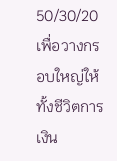50/30/20 เพื่อวางกรอบใหญ่ให้ทั้งชีวิตการเงิน